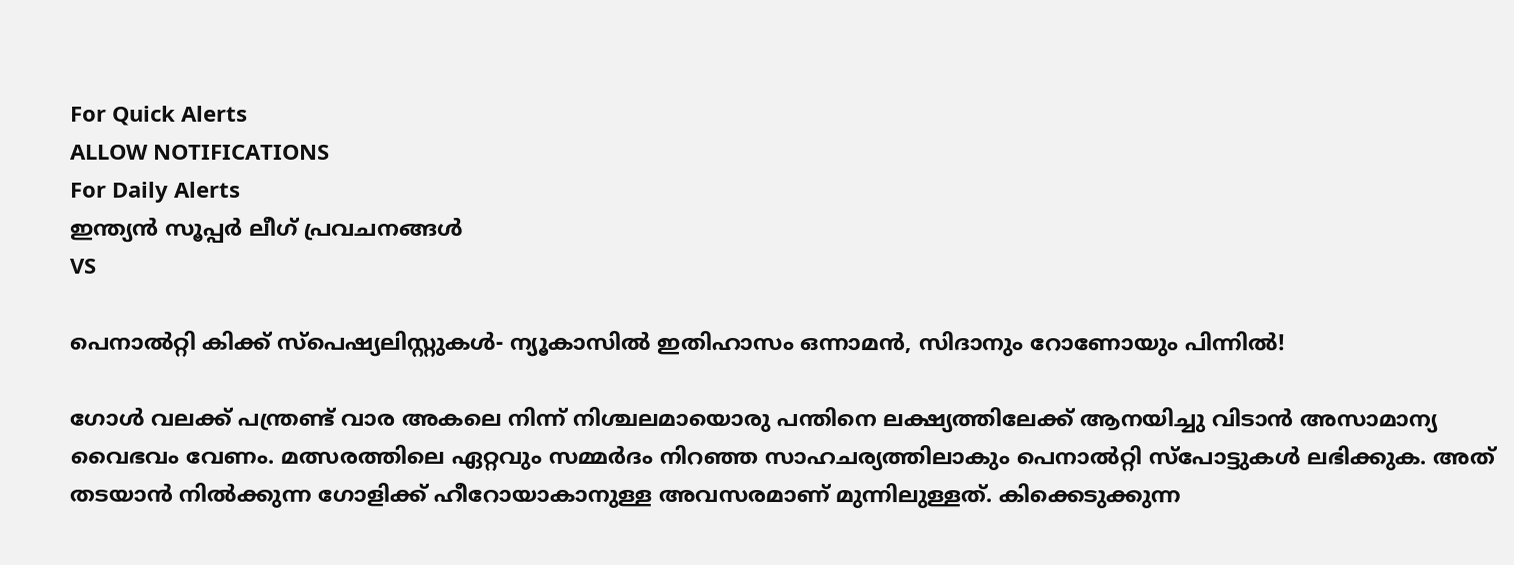For Quick Alerts
ALLOW NOTIFICATIONS
For Daily Alerts
ഇന്ത്യന്‍ സൂപ്പര്‍ ലീഗ്‌ പ്രവചനങ്ങൾ
VS

പെനാല്‍റ്റി കിക്ക് സ്പെഷ്യലിസ്റ്റുകള്‍- ന്യൂകാസില്‍ ഇതിഹാസം ഒന്നാമന്‍, സിദാനും റോണോയും പിന്നില്‍!

ഗോള്‍ വലക്ക് പന്ത്രണ്ട് വാര അകലെ നിന്ന് നിശ്ചലമായൊരു പന്തിനെ ലക്ഷ്യത്തിലേക്ക് ആനയിച്ചു വിടാന്‍ അസാമാന്യ വൈഭവം വേണം. മത്സരത്തിലെ ഏറ്റവും സമ്മര്‍ദം നിറഞ്ഞ സാഹചര്യത്തിലാകും പെനാല്‍റ്റി സ്‌പോട്ടുകള്‍ ലഭിക്കുക. അത് തടയാന്‍ നില്‍ക്കുന്ന ഗോളിക്ക് ഹീറോയാകാനുള്ള അവസരമാണ് മുന്നിലുള്ളത്. കിക്കെടുക്കുന്ന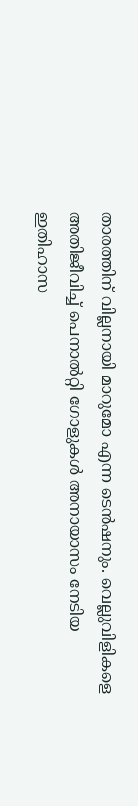താരത്തിന് വില്ലനായി മാറുമോ എന്ന ടെന്‍ഷനും. വെല്ലുവിളികളെ അതിജീവിച്ച് പെനാല്‍റ്റി ഗോളുകള്‍ അനായാസം നേടിയ ഇതിഹാസ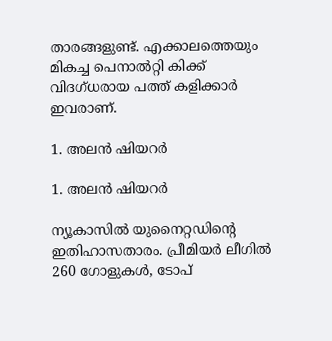താരങ്ങളുണ്ട്. എക്കാലത്തെയും മികച്ച പെനാല്‍റ്റി കിക്ക് വിദഗ്ധരായ പത്ത് കളിക്കാര്‍ ഇവരാണ്.

1. അലന്‍ ഷിയറര്‍

1. അലന്‍ ഷിയറര്‍

ന്യൂകാസില്‍ യുനൈറ്റഡിന്റെ ഇതിഹാസതാരം. പ്രീമിയര്‍ ലീഗില്‍ 260 ഗോളുകള്‍, ടോപ്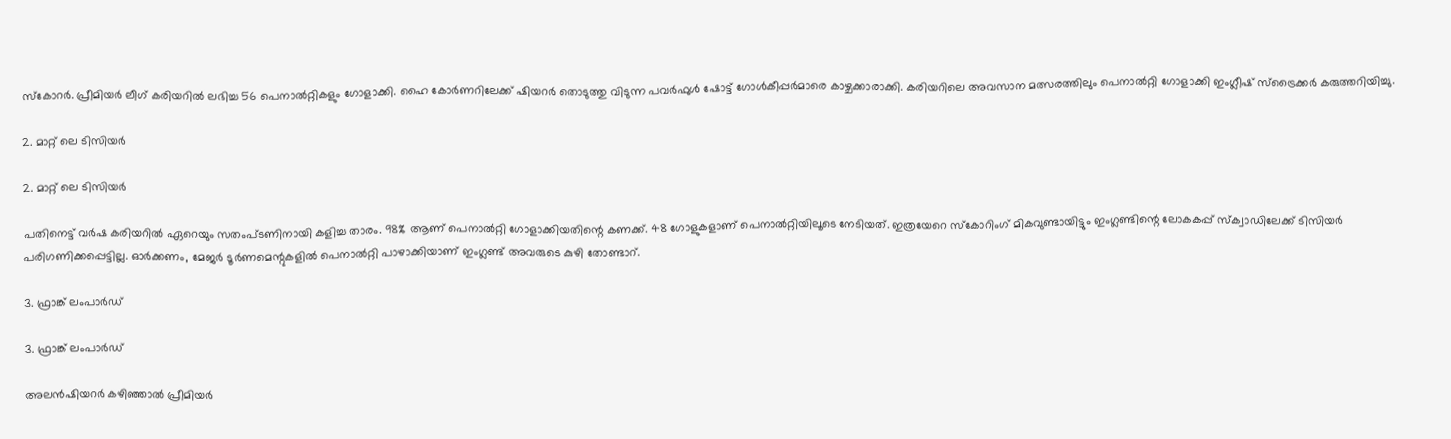സ്‌കോറര്‍. പ്രീമിയര്‍ ലീഗ് കരിയറില്‍ ലഭിച്ച 56 പെനാല്‍റ്റികളും ഗോളാക്കി. ഹൈ കോര്‍ണറിലേക്ക് ഷിയറര്‍ തൊടുത്തു വിടുന്ന പവര്‍ഫുള്‍ ഷോട്ട് ഗോള്‍കീപ്പര്‍മാരെ കാഴ്ചക്കാരാക്കി. കരിയറിലെ അവസാന മത്സരത്തിലും പെനാല്‍റ്റി ഗോളാക്കി ഇംഗ്ലീഷ് സ്‌ട്രൈക്കര്‍ കരുത്തറിയിച്ചു.

2. മാറ്റ് ലെ ടിസിയര്‍

2. മാറ്റ് ലെ ടിസിയര്‍

പതിനെട്ട് വര്‍ഷ കരിയറില്‍ ഏറെയും സതംപ്ടണിനായി കളിച്ച താരം. 98% ആണ് പെനാല്‍റ്റി ഗോളാക്കിയതിന്റെ കണക്ക്. 48 ഗോളുകളാണ് പെനാല്‍റ്റിയിലൂടെ നേടിയത്. ഇത്രയേറെ സ്‌കോറിംഗ് മികവുണ്ടായിട്ടും ഇംഗ്ലണ്ടിന്റെ ലോകകപ്പ് സ്‌ക്വാഡിലേക്ക് ടിസിയര്‍ പരിഗണിക്കപ്പെട്ടില്ല. ഓര്‍ക്കണം, മേജര്‍ ടൂര്‍ണമെന്റുകളില്‍ പെനാല്‍റ്റി പാഴാക്കിയാണ് ഇംഗ്ലണ്ട് അവരുടെ കുഴി തോണ്ടാറ്.

3. ഫ്രാങ്ക് ലംപാര്‍ഡ്

3. ഫ്രാങ്ക് ലംപാര്‍ഡ്

അലന്‍ഷിയറര്‍ കഴിഞ്ഞാല്‍ പ്രീമിയര്‍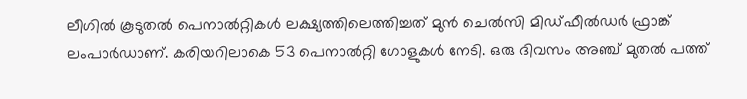ലീഗില്‍ കൂടുതല്‍ പെനാല്‍റ്റികള്‍ ലക്ഷ്യത്തിലെത്തിച്ചത് മുന്‍ ചെല്‍സി മിഡ്ഫീല്‍ഡര്‍ ഫ്രാങ്ക് ലംപാര്‍ഡാണ്. കരിയറിലാകെ 53 പെനാല്‍റ്റി ഗോളുകള്‍ നേടി. ഒരു ദിവസം അഞ്ച് മുതല്‍ പത്ത്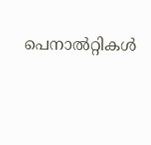പെനാല്‍റ്റികള്‍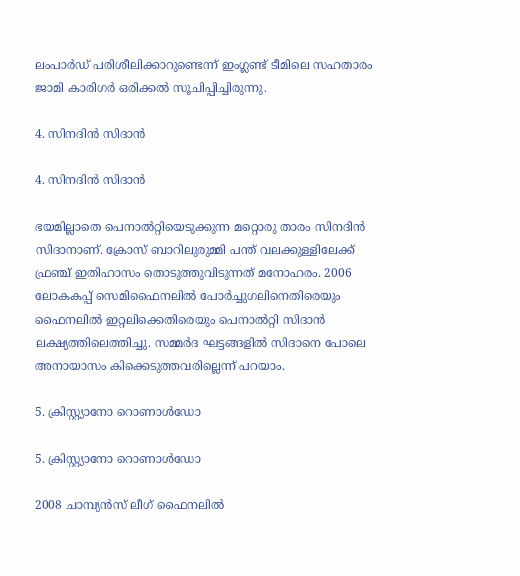ലംപാര്‍ഡ് പരിശീലിക്കാറുണ്ടെന്ന് ഇംഗ്ലണ്ട് ടീമിലെ സഹതാരം ജാമി കാരിഗര്‍ ഒരിക്കല്‍ സൂചിപ്പിച്ചിരുന്നു.

4. സിനദിന്‍ സിദാന്‍

4. സിനദിന്‍ സിദാന്‍

ഭയമില്ലാതെ പെനാല്‍റ്റിയെടുക്കുന്ന മറ്റൊരു താരം സിനദിന്‍ സിദാനാണ്. ക്രോസ് ബാറിലുരുമ്മി പന്ത് വലക്കുള്ളിലേക്ക് ഫ്രഞ്ച് ഇതിഹാസം തൊടുത്തുവിടുന്നത് മനോഹരം. 2006 ലോകകപ്പ് സെമിഫൈനലില്‍ പോര്‍ച്ചുഗലിനെതിരെയും ഫൈനലില്‍ ഇറ്റലിക്കെതിരെയും പെനാല്‍റ്റി സിദാന്‍ ലക്ഷ്യത്തിലെത്തിച്ചു. സമ്മര്‍ദ ഘട്ടങ്ങളില്‍ സിദാനെ പോലെ അനായാസം കിക്കെടുത്തവരില്ലെന്ന് പറയാം.

5. ക്രിസ്റ്റ്യാനോ റൊണാള്‍ഡോ

5. ക്രിസ്റ്റ്യാനോ റൊണാള്‍ഡോ

2008 ചാമ്പ്യന്‍സ് ലീഗ് ഫൈനലില്‍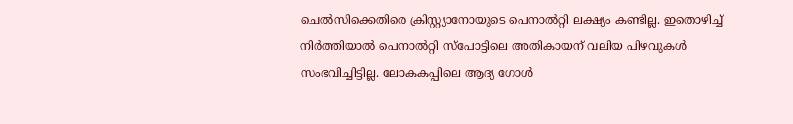ചെല്‍സിക്കെതിരെ ക്രിസ്റ്റ്യാനോയുടെ പെനാല്‍റ്റി ലക്ഷ്യം കണ്ടില്ല. ഇതൊഴിച്ച് നിര്‍ത്തിയാല്‍ പെനാല്‍റ്റി സ്‌പോട്ടിലെ അതികായന് വലിയ പിഴവുകള്‍ സംഭവിച്ചിട്ടില്ല. ലോകകപ്പിലെ ആദ്യ ഗോള്‍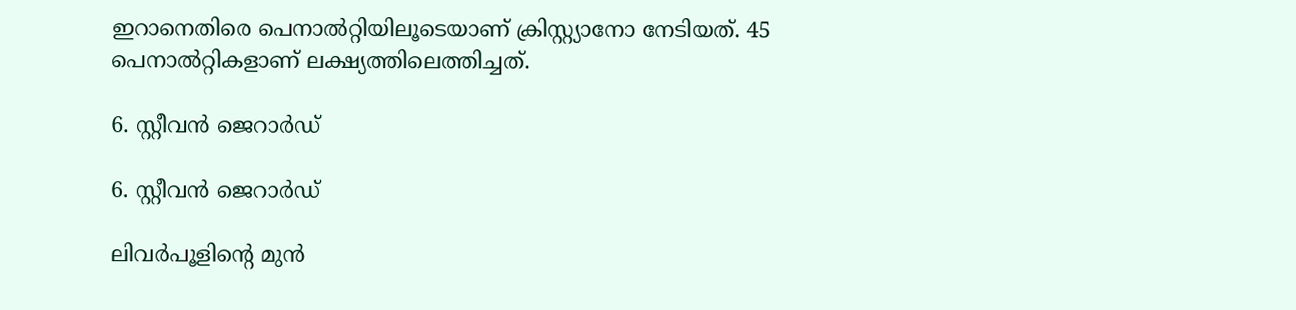ഇറാനെതിരെ പെനാല്‍റ്റിയിലൂടെയാണ് ക്രിസ്റ്റ്യാനോ നേടിയത്. 45 പെനാല്‍റ്റികളാണ് ലക്ഷ്യത്തിലെത്തിച്ചത്.

6. സ്റ്റീവന്‍ ജെറാര്‍ഡ്

6. സ്റ്റീവന്‍ ജെറാര്‍ഡ്

ലിവര്‍പൂളിന്റെ മുന്‍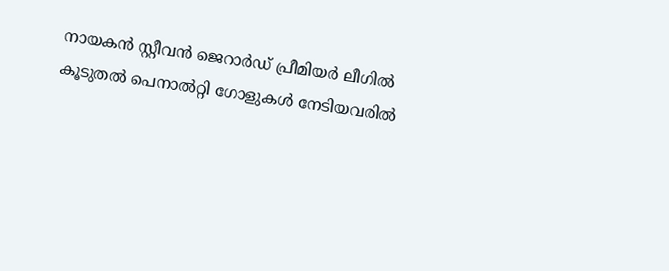നായകന്‍ സ്റ്റീവന്‍ ജെറാര്‍ഡ് പ്രീമിയര്‍ ലീഗില്‍ കൂടുതല്‍ പെനാല്‍റ്റി ഗോളുകള്‍ നേടിയവരില്‍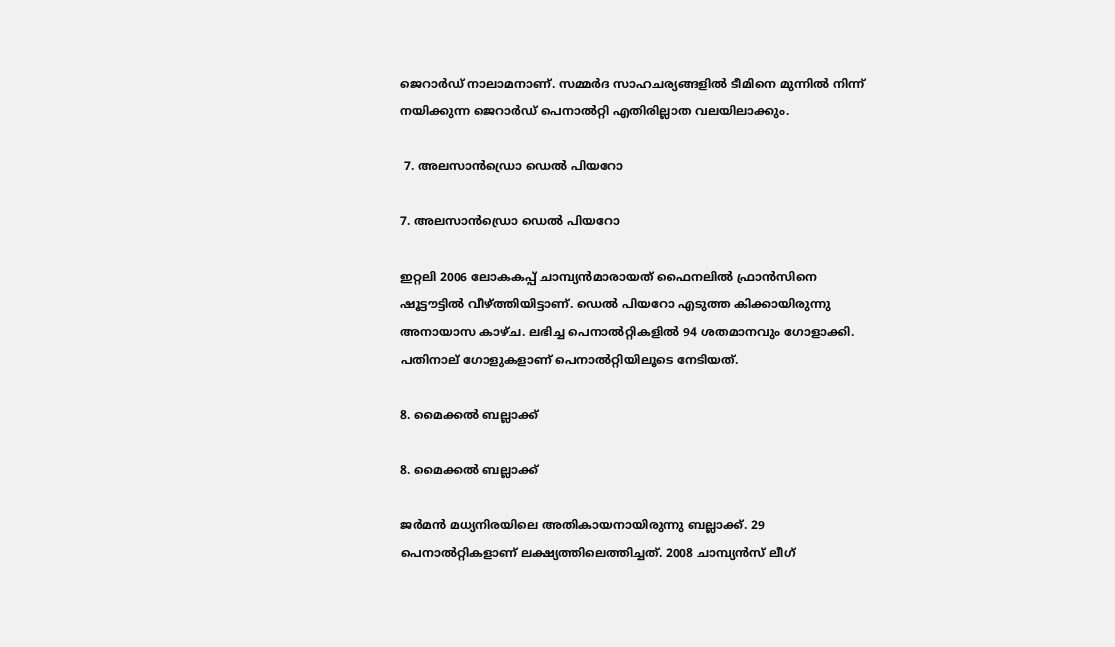ജെറാര്‍ഡ് നാലാമനാണ്. സമ്മര്‍ദ സാഹചര്യങ്ങളില്‍ ടീമിനെ മുന്നില്‍ നിന്ന് നയിക്കുന്ന ജെറാര്‍ഡ് പെനാല്‍റ്റി എതിരില്ലാത വലയിലാക്കും.

 7. അലസാന്‍ഡ്രൊ ഡെല്‍ പിയറോ

7. അലസാന്‍ഡ്രൊ ഡെല്‍ പിയറോ

ഇറ്റലി 2006 ലോകകപ്പ് ചാമ്പ്യന്‍മാരായത് ഫൈനലില്‍ ഫ്രാന്‍സിനെ ഷൂട്ടൗട്ടില്‍ വീഴ്ത്തിയിട്ടാണ്. ഡെല്‍ പിയറോ എടുത്ത കിക്കായിരുന്നു അനായാസ കാഴ്ച. ലഭിച്ച പെനാല്‍റ്റികളില്‍ 94 ശതമാനവും ഗോളാക്കി. പതിനാല് ഗോളുകളാണ് പെനാല്‍റ്റിയിലൂടെ നേടിയത്.

8. മൈക്കല്‍ ബല്ലാക്ക്

8. മൈക്കല്‍ ബല്ലാക്ക്

ജര്‍മന്‍ മധ്യനിരയിലെ അതികായനായിരുന്നു ബല്ലാക്ക്. 29 പെനാല്‍റ്റികളാണ് ലക്ഷ്യത്തിലെത്തിച്ചത്. 2008 ചാമ്പ്യന്‍സ് ലീഗ്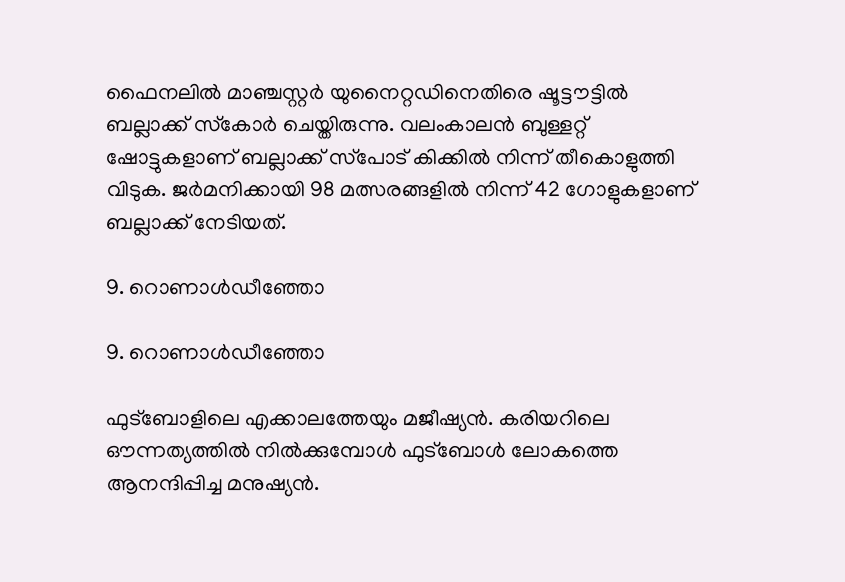ഫൈനലില്‍ മാഞ്ചസ്റ്റര്‍ യുനൈറ്റഡിനെതിരെ ഷൂട്ടൗട്ടില്‍ ബല്ലാക്ക് സ്‌കോര്‍ ചെയ്തിരുന്നു. വലംകാലന്‍ ബുള്ളറ്റ് ഷോട്ടുകളാണ് ബല്ലാക്ക് സ്‌പോട് കിക്കില്‍ നിന്ന് തീകൊളുത്തി വിടുക. ജര്‍മനിക്കായി 98 മത്സരങ്ങളില്‍ നിന്ന് 42 ഗോളുകളാണ് ബല്ലാക്ക് നേടിയത്.

9. റൊണാള്‍ഡീഞ്ഞോ

9. റൊണാള്‍ഡീഞ്ഞോ

ഫുട്‌ബോളിലെ എക്കാലത്തേയും മജീഷ്യന്‍. കരിയറിലെ ഔന്നത്യത്തില്‍ നില്‍ക്കുമ്പോള്‍ ഫുട്‌ബോള്‍ ലോകത്തെ ആനന്ദിപ്പിച്ച മനുഷ്യന്‍.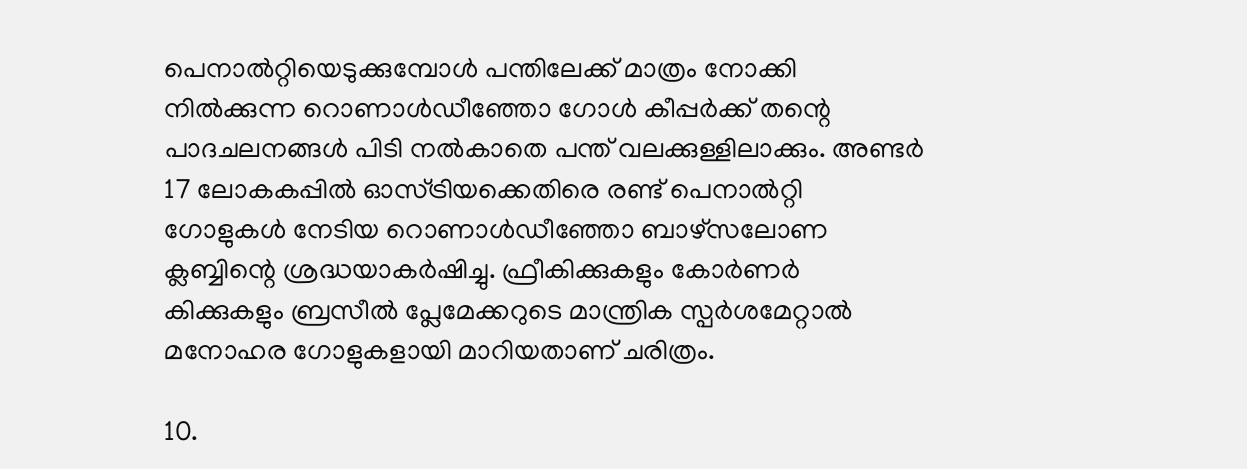പെനാല്‍റ്റിയെടുക്കുമ്പോള്‍ പന്തിലേക്ക് മാത്രം നോക്കി നില്‍ക്കുന്ന റൊണാള്‍ഡീഞ്ഞോ ഗോള്‍ കീപ്പര്‍ക്ക് തന്റെ പാദചലനങ്ങള്‍ പിടി നല്‍കാതെ പന്ത് വലക്കുള്ളിലാക്കും. അണ്ടര്‍ 17 ലോകകപ്പില്‍ ഓസ്ട്രിയക്കെതിരെ രണ്ട് പെനാല്‍റ്റി ഗോളുകള്‍ നേടിയ റൊണാള്‍ഡീഞ്ഞോ ബാഴ്‌സലോണ ക്ലബ്ബിന്റെ ശ്രദ്ധയാകര്‍ഷിച്ചു. ഫ്രീകിക്കുകളും കോര്‍ണര്‍ കിക്കുകളും ബ്രസീല്‍ പ്ലേമേക്കറുടെ മാന്ത്രിക സ്പര്‍ശമേറ്റാല്‍ മനോഹര ഗോളുകളായി മാറിയതാണ് ചരിത്രം.

10.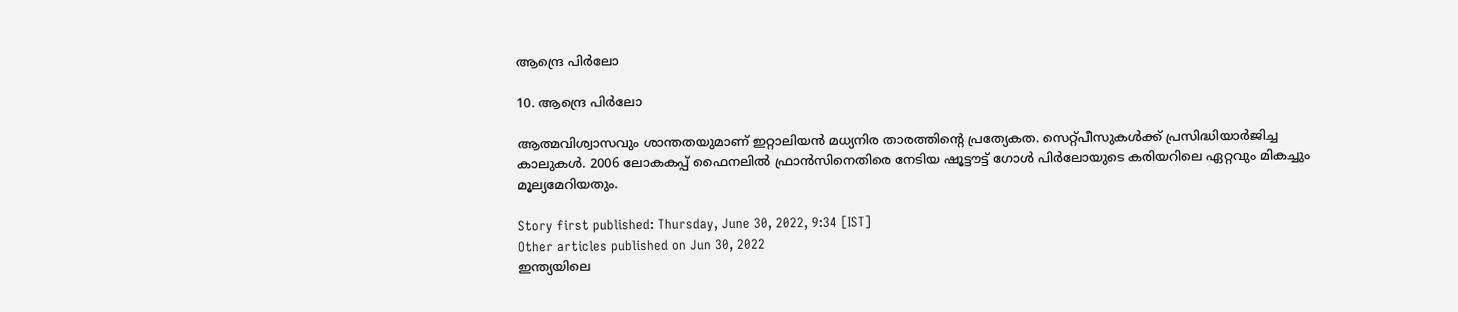ആന്ദ്രെ പിര്‍ലോ

10. ആന്ദ്രെ പിര്‍ലോ

ആത്മവിശ്വാസവും ശാന്തതയുമാണ് ഇറ്റാലിയന്‍ മധ്യനിര താരത്തിന്റെ പ്രത്യേകത. സെറ്റ്പീസുകള്‍ക്ക് പ്രസിദ്ധിയാര്‍ജിച്ച കാലുകള്‍. 2006 ലോകകപ്പ് ഫൈനലില്‍ ഫ്രാന്‍സിനെതിരെ നേടിയ ഷൂട്ടൗട്ട് ഗോള്‍ പിര്‍ലോയുടെ കരിയറിലെ ഏറ്റവും മികച്ചും മൂല്യമേറിയതും.

Story first published: Thursday, June 30, 2022, 9:34 [IST]
Other articles published on Jun 30, 2022
ഇന്ത്യയിലെ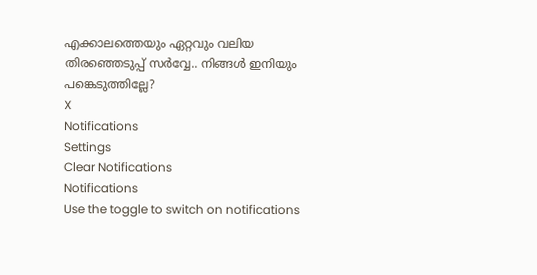എക്കാലത്തെയും ഏറ്റവും വലിയ തിരഞ്ഞെടുപ്പ് സർവ്വേ.. നിങ്ങൾ ഇനിയും പങ്കെടുത്തില്ലേ?
X
Notifications
Settings
Clear Notifications
Notifications
Use the toggle to switch on notifications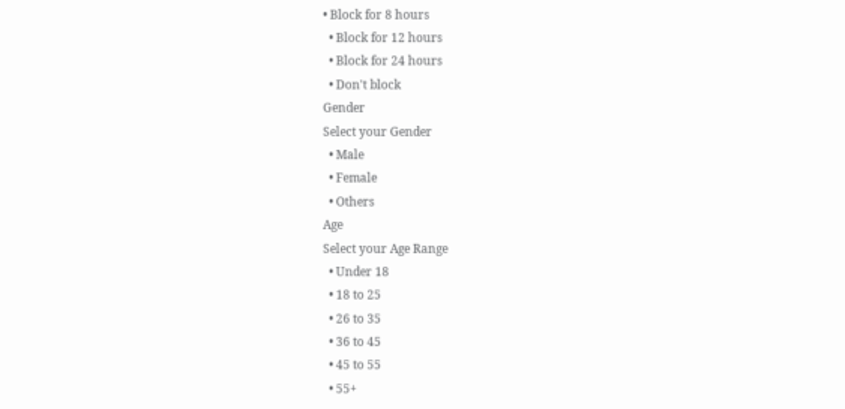• Block for 8 hours
  • Block for 12 hours
  • Block for 24 hours
  • Don't block
Gender
Select your Gender
  • Male
  • Female
  • Others
Age
Select your Age Range
  • Under 18
  • 18 to 25
  • 26 to 35
  • 36 to 45
  • 45 to 55
  • 55+